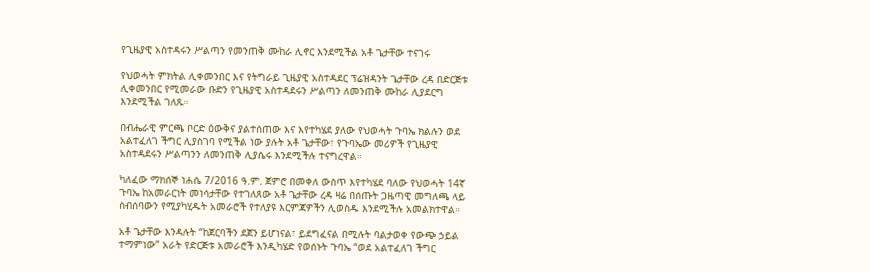የጊዜያዊ አስተዳሩን ሥልጣን የመንጠቅ ሙከራ ሊኖር እንደሚችል አቶ ጌታቸው ተናገሩ

የህወሓት ምክትል ሊቀመንበር እና የትግራይ ጊዜያዊ አስተዳደር ፕሬዝዳንት ጌታቸው ረዳ በድርጅቱ ሊቀመንበር የሚመራው ቡድን የጊዜያዊ አስተዳደሩን ሥልጣን ለመንጠቅ ሙከራ ሊያደርግ እንደሚችል ገለጹ።

በብሔራዊ ምርጫ ቦርድ ዕውቅና ያልተሰጠው እና እየተካሄደ ያለው የህወሓት ጉባኤ ክልሉን ወደ አልተፈለገ ችግር ሊያስገባ የሚችል ነው ያሉት አቶ ጌታቸው፣ የጉባኤው መሪዎች የጊዜያዊ አስተዳደሩን ሥልጣንን ለመንጠቅ ሊያሴሩ እንደሚችሉ ተናግረዋል።

ካለፈው ማክሰኞ ነሐሴ 7/2016 ዓ.ም. ጀምሮ በመቀለ ውስጥ እየተካሄደ ባለው የህወሓት 14ኛ ጉባኤ ከአመራርነት መነሳታቸው የተገለጸው አቶ ጌታቸው ረዳ ዛሬ በሰጡት ጋዜጣዊ መግለጫ ላይ ስብሰባውን የሚያካሂዱት አመራሮች የተለያዩ እርምጃዎችን ሊወስዱ እንደሚችሉ አመልክተዋል።

አቶ ጌታቸው እንዳሉት “ከጀርባችን ደጀን ይሆነናል፣ ይደግፈናል በሚሉት ባልታወቀ የውጭ ኃይል ተማምነው” አራት የድርጅቱ አመራሮች እንዲካሄድ የወሰኑት ጉባኤ “ወደ አልተፈለገ ችግር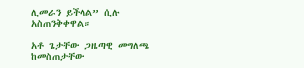ሊመራን ይችላል” ሲሉ አስጠንቅቀዋል።

አቶ ጌታቸው ጋዜጣዊ መግለጫ ከመስጠታቸው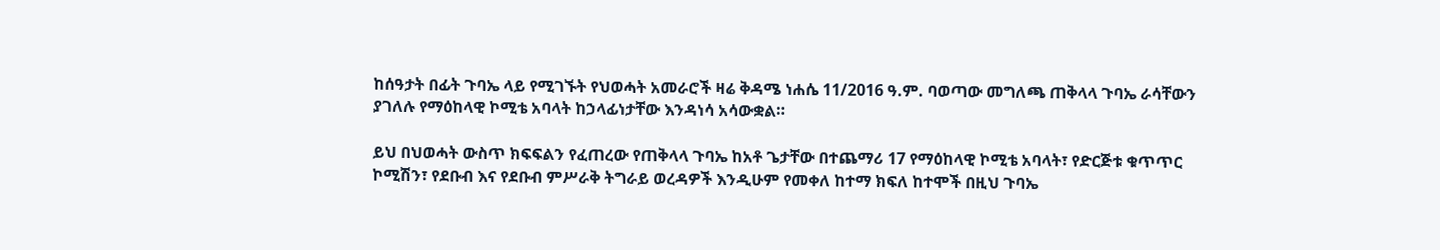ከሰዓታት በፊት ጉባኤ ላይ የሚገኙት የህወሓት አመራሮች ዛሬ ቅዳሜ ነሐሴ 11/2016 ዓ.ም. ባወጣው መግለጫ ጠቅላላ ጉባኤ ራሳቸውን ያገለሉ የማዕከላዊ ኮሚቴ አባላት ከኃላፊነታቸው እንዳነሳ አሳውቋል።

ይህ በህወሓት ውስጥ ክፍፍልን የፈጠረው የጠቅላላ ጉባኤ ከአቶ ጌታቸው በተጨማሪ 17 የማዕከላዊ ኮሚቴ አባላት፣ የድርጅቱ ቁጥጥር ኮሚሽን፣ የደቡብ እና የደቡብ ምሥራቅ ትግራይ ወረዳዎች እንዲሁም የመቀለ ከተማ ክፍለ ከተሞች በዚህ ጉባኤ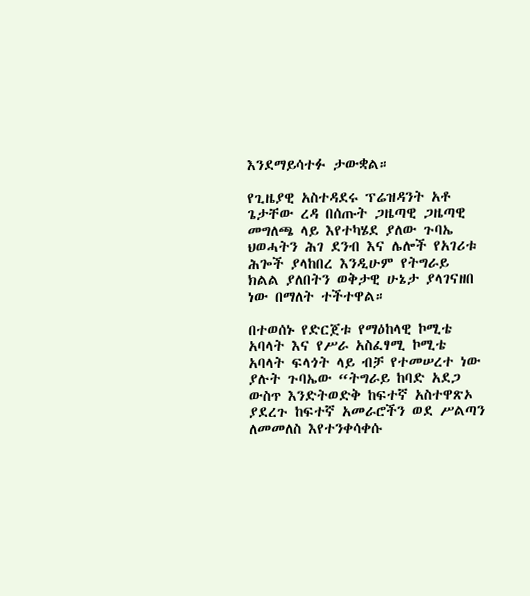እንደማይሳተፉ ታውቋል።

የጊዜያዊ አስተዳደሩ ፕሬዝዳንት አቶ ጌታቸው ረዳ በሰጡት ጋዜጣዊ ጋዜጣዊ መግለጫ ላይ እየተካሄደ ያለው ጉባኤ ህወሓትን ሕገ ደንብ እና ሌሎች የአገሪቱ ሕጐች ያላከበረ እንዲሁም የትግራይ ክልል ያለበትን ወቅታዊ ሁኔታ ያላገናዘበ ነው በማለት ተችተዋል።

በተወሰኑ የድርጀቱ የማዕከላዊ ኮሚቴ አባላት እና የሥራ አስፈፃሚ ኮሚቴ አባላት ፍላጎት ላይ ብቻ የተመሠረተ ነው ያሉት ጉባኤው “ትግራይ ከባድ አደጋ ውስጥ እንድትወድቅ ከፍተኛ አስተዋጽኦ ያደረጉ ከፍተኛ አመራሮችን ወደ ሥልጣን ለመመለስ እየተንቀሳቀሱ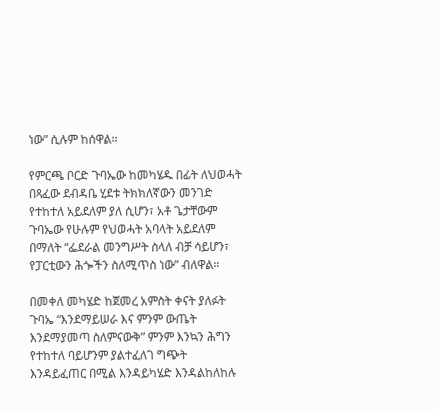ነው” ሲሉም ከሰዋል።

የምርጫ ቦርድ ጉባኤው ከመካሄዱ በፊት ለህወሓት በጻፈው ደብዳቤ ሂደቱ ትክክለኛውን መንገድ የተከተለ አይደለም ያለ ሲሆን፣ አቶ ጌታቸውም ጉባኤው የሁሉም የህወሓት አባላት አይደለም በማለት “ፌደራል መንግሥት ስላለ ብቻ ሳይሆን፣ የፓርቲውን ሕጐችን ስለሚጥስ ነው” ብለዋል።

በመቀለ መካሄድ ከጀመረ አምስት ቀናት ያለፉት ጉባኤ “እንደማይሠራ እና ምንም ውጤት እንደማያመጣ ስለምናውቅ” ምንም እንኳን ሕግን የተከተለ ባይሆንም ያልተፈለገ ግጭት እንዳይፈጠር በሚል እንዳይካሄድ እንዳልከለከሉ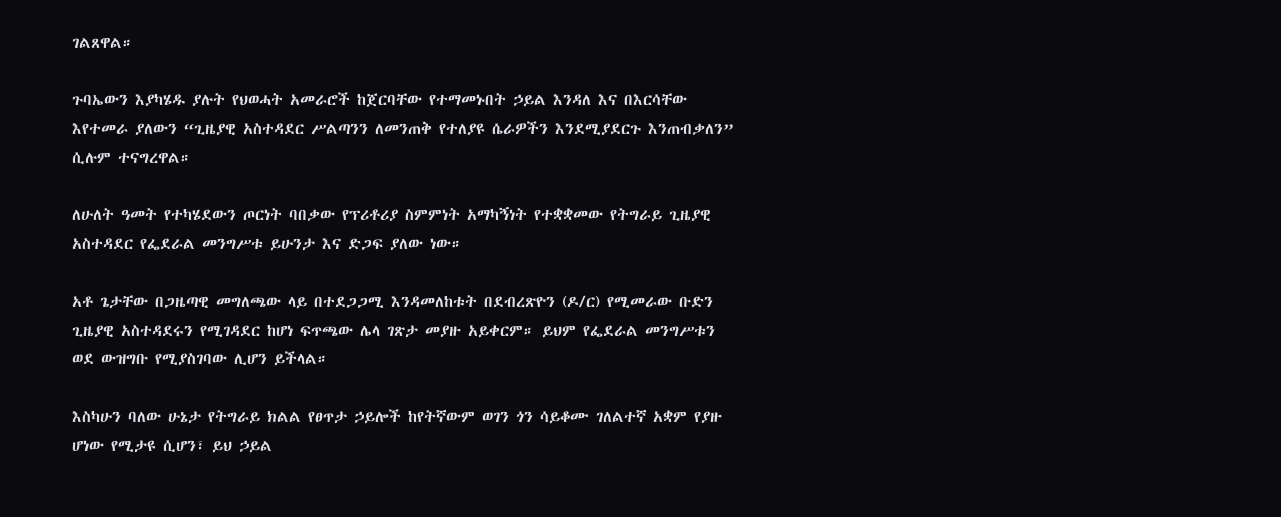ገልጸዋል።

ጉባኤውን እያካሄዱ ያሉት የህወሓት አመራሮች ከጀርባቸው የተማመኑበት ኃይል እንዳለ እና በእርሳቸው እየተመራ ያለውን “ጊዜያዊ አስተዳደር ሥልጣንን ለመንጠቅ የተለያዩ ሴራዎችን እንደሚያደርጉ እንጠብቃለን” ሲሉም ተናግረዋል።

ለሁለት ዓመት የተካሄደውን ጦርነት ባበቃው የፕሪቶሪያ ስምምነት አማካኝነት የተቋቋመው የትግራይ ጊዜያዊ አስተዳደር የፌደራል መንግሥቱ ይሁንታ እና ድጋፍ ያለው ነው።

አቶ ጌታቸው በጋዜጣዊ መግለጫው ላይ በተደጋጋሚ እንዳመለከቱት በደብረጽዮን (ዶ/ር) የሚመራው ቡድን ጊዜያዊ አስተዳደሩን የሚገዳደር ከሆነ ፍጥጫው ሌላ ገጽታ መያዙ አይቀርም። ይህም የፌደራል መንግሥቱን ወደ ውዝግቡ የሚያስገባው ሊሆን ይችላል።

እስካሁን ባለው ሁኔታ የትግራይ ክልል የፀጥታ ኃይሎች ከየትኛውም ወገን ጎን ሳይቆሙ ገለልተኛ አቋም የያዙ ሆነው የሚታዩ ሲሆን፣ ይህ ኃይል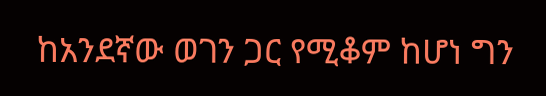ከአንደኛው ወገን ጋር የሚቆም ከሆነ ግን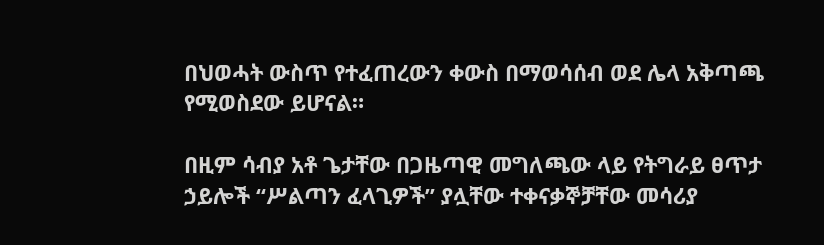በህወሓት ውስጥ የተፈጠረውን ቀውስ በማወሳሰብ ወደ ሌላ አቅጣጫ የሚወስደው ይሆናል።

በዚም ሳብያ አቶ ጌታቸው በጋዜጣዊ መግለጫው ላይ የትግራይ ፀጥታ ኃይሎች “ሥልጣን ፈላጊዎች” ያሏቸው ተቀናቃኞቻቸው መሳሪያ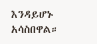እንዳይሆኑ አሳስበዋል።